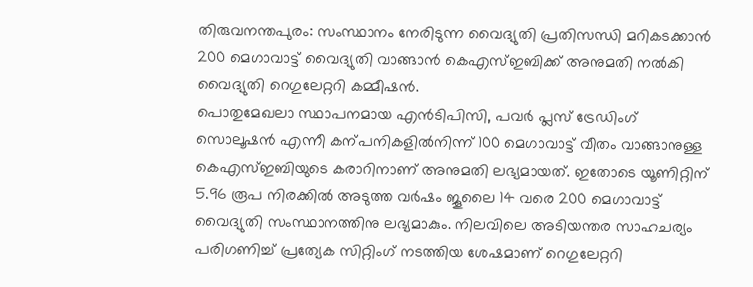തിരുവനന്തപുരം: സംസ്ഥാനം നേരിടുന്ന വൈദ്യുതി പ്രതിസന്ധി മറികടക്കാൻ 200 മെഗാവാട്ട് വൈദ്യുതി വാങ്ങാൻ കെഎസ്ഇബിക്ക് അനുമതി നൽകി വൈദ്യുതി റെഗുലേറ്ററി കമ്മീഷൻ.
പൊതുമേഖലാ സ്ഥാപനമായ എൻടിപിസി, പവർ പ്ലസ് ട്രേഡിംഗ് സൊലൂഷൻ എന്നീ കന്പനികളിൽനിന്ന് 100 മെഗാവാട്ട് വീതം വാങ്ങാനുള്ള കെഎസ്ഇബിയുടെ കരാറിനാണ് അനുമതി ലഭ്യമായത്. ഇതോടെ യൂണിറ്റിന് 5.96 രൂപ നിരക്കിൽ അടുത്ത വർഷം ജൂലൈ 14 വരെ 200 മെഗാവാട്ട് വൈദ്യുതി സംസ്ഥാനത്തിനു ലഭ്യമാകും. നിലവിലെ അടിയന്തര സാഹചര്യം പരിഗണിച്ച് പ്രത്യേക സിറ്റിംഗ് നടത്തിയ ശേഷമാണ് റെഗുലേറ്ററി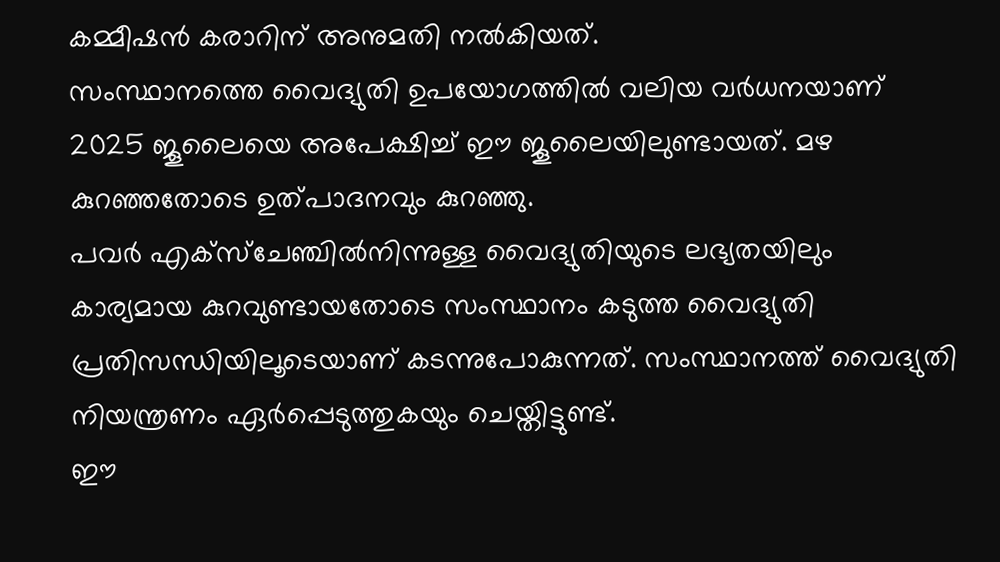കമ്മീഷൻ കരാറിന് അനുമതി നൽകിയത്.
സംസ്ഥാനത്തെ വൈദ്യുതി ഉപയോഗത്തിൽ വലിയ വർധനയാണ് 2025 ജൂലൈയെ അപേക്ഷിച്ച് ഈ ജൂലൈയിലുണ്ടായത്. മഴ കുറഞ്ഞതോടെ ഉത്പാദനവും കുറഞ്ഞു.
പവർ എക്സ്ചേഞ്ചിൽനിന്നുള്ള വൈദ്യുതിയുടെ ലഭ്യതയിലും കാര്യമായ കുറവുണ്ടായതോടെ സംസ്ഥാനം കടുത്ത വൈദ്യുതി പ്രതിസന്ധിയിലൂടെയാണ് കടന്നുപോകുന്നത്. സംസ്ഥാനത്ത് വൈദ്യുതി നിയന്ത്രണം ഏർപ്പെടുത്തുകയും ചെയ്തിട്ടുണ്ട്.
ഈ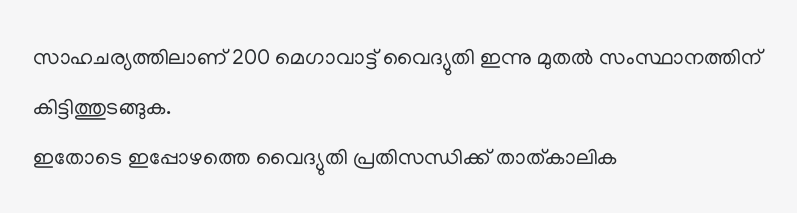സാഹചര്യത്തിലാണ് 200 മെഗാവാട്ട് വൈദ്യുതി ഇന്നു മുതൽ സംസ്ഥാനത്തിന് കിട്ടിത്തുടങ്ങുക.
ഇതോടെ ഇപ്പോഴത്തെ വൈദ്യുതി പ്രതിസന്ധിക്ക് താത്കാലിക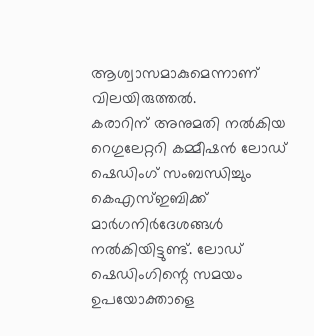ആശ്വാസമാകുമെന്നാണ് വിലയിരുത്തൽ.
കരാറിന് അനുമതി നൽകിയ റെഗുലേറ്ററി കമ്മീഷൻ ലോഡ് ഷെഡിംഗ് സംബന്ധിച്ചും കെഎസ്ഇബിക്ക് മാർഗനിർദേശങ്ങൾ നൽകിയിട്ടുണ്ട്. ലോഡ് ഷെഡിംഗിന്റെ സമയം ഉപയോക്താളെ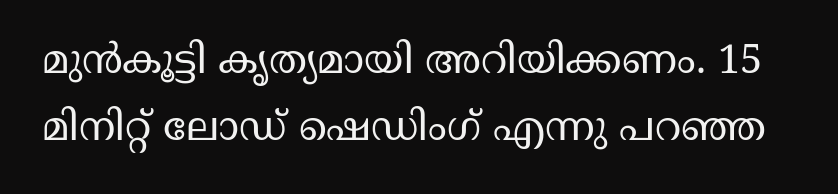മുൻകൂട്ടി കൃത്യമായി അറിയിക്കണം. 15 മിനിറ്റ് ലോഡ് ഷെഡിംഗ് എന്നു പറഞ്ഞ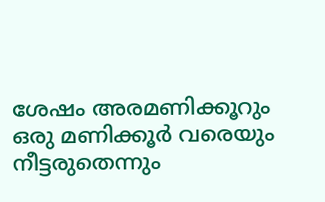ശേഷം അരമണിക്കൂറും ഒരു മണിക്കൂർ വരെയും നീട്ടരുതെന്നും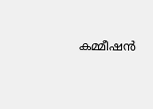കമ്മീഷൻ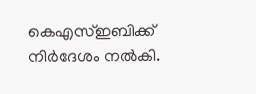കെഎസ്ഇബിക്ക് നിർദേശം നൽകി.